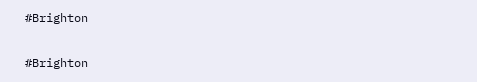#Brighton

#Brighton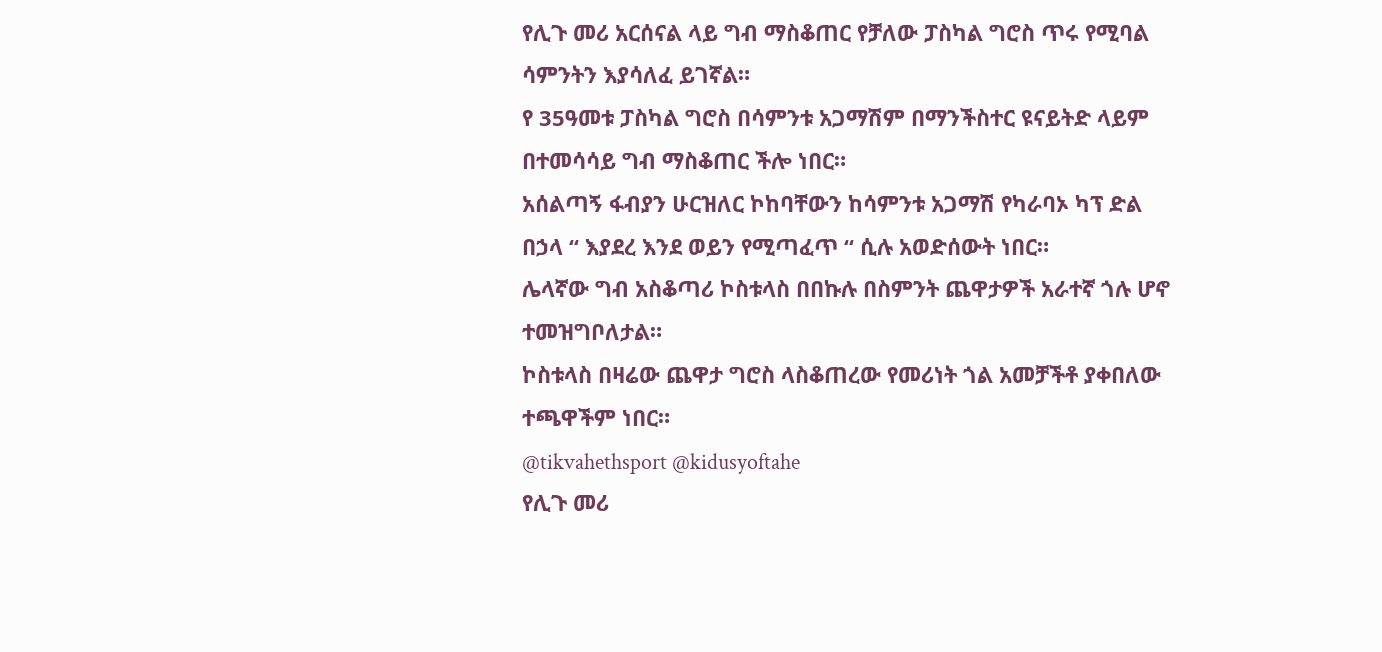የሊጉ መሪ አርሰናል ላይ ግብ ማስቆጠር የቻለው ፓስካል ግሮስ ጥሩ የሚባል ሳምንትን እያሳለፈ ይገኛል።
የ 35ዓመቱ ፓስካል ግሮስ በሳምንቱ አጋማሽም በማንችስተር ዩናይትድ ላይም በተመሳሳይ ግብ ማስቆጠር ችሎ ነበር።
አሰልጣኝ ፋብያን ሁርዝለር ኮከባቸውን ከሳምንቱ አጋማሽ የካራባኦ ካፕ ድል በኃላ “ እያደረ እንደ ወይን የሚጣፈጥ “ ሲሉ አወድሰውት ነበር።
ሌላኛው ግብ አስቆጣሪ ኮስቱላስ በበኩሉ በስምንት ጨዋታዎች አራተኛ ጎሉ ሆኖ ተመዝግቦለታል።
ኮስቱላስ በዛሬው ጨዋታ ግሮስ ላስቆጠረው የመሪነት ጎል አመቻችቶ ያቀበለው ተጫዋችም ነበር።
@tikvahethsport @kidusyoftahe
የሊጉ መሪ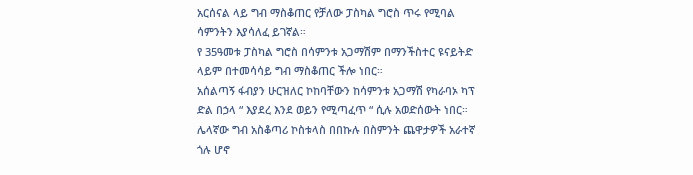አርሰናል ላይ ግብ ማስቆጠር የቻለው ፓስካል ግሮስ ጥሩ የሚባል ሳምንትን እያሳለፈ ይገኛል።
የ 35ዓመቱ ፓስካል ግሮስ በሳምንቱ አጋማሽም በማንችስተር ዩናይትድ ላይም በተመሳሳይ ግብ ማስቆጠር ችሎ ነበር።
አሰልጣኝ ፋብያን ሁርዝለር ኮከባቸውን ከሳምንቱ አጋማሽ የካራባኦ ካፕ ድል በኃላ “ እያደረ እንደ ወይን የሚጣፈጥ “ ሲሉ አወድሰውት ነበር።
ሌላኛው ግብ አስቆጣሪ ኮስቱላስ በበኩሉ በስምንት ጨዋታዎች አራተኛ ጎሉ ሆኖ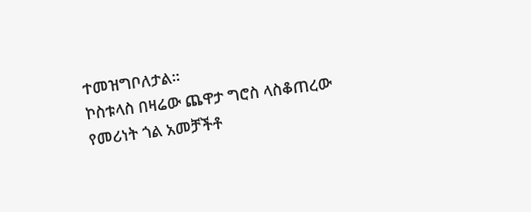ተመዝግቦለታል።
ኮስቱላስ በዛሬው ጨዋታ ግሮስ ላስቆጠረው የመሪነት ጎል አመቻችቶ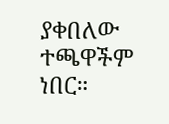ያቀበለው ተጫዋችም ነበር።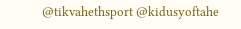@tikvahethsport @kidusyoftahe